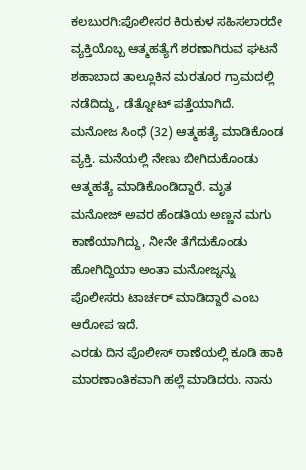ಕಲಬುರಗಿ:ಪೊಲೀಸರ ಕಿರುಕುಳ ಸಹಿಸಲಾರದೇ ವ್ಯಕ್ತಿಯೊಬ್ಬ ಆತ್ಮಹತ್ಯೆಗೆ ಶರಣಾಗಿರುವ ಘಟನೆ ಶಹಾಬಾದ ತಾಲ್ಲೂಕಿನ ಮರತೂರ ಗ್ರಾಮದಲ್ಲಿ ನಡೆದಿದ್ದು, ಡೆತ್ನೋಟ್ ಪತ್ತೆಯಾಗಿದೆ.
ಮನೋಜ ಸಿಂಧೆ (32) ಆತ್ಮಹತ್ಯೆ ಮಾಡಿಕೊಂಡ ವ್ಯಕ್ತಿ. ಮನೆಯಲ್ಲಿ ನೇಣು ಬೀಗಿದುಕೊಂಡು ಆತ್ಮಹತ್ಯೆ ಮಾಡಿಕೊಂಡಿದ್ದಾರೆ. ಮೃತ ಮನೋಜ್ ಅವರ ಹೆಂಡತಿಯ ಅಣ್ಣನ ಮಗು ಕಾಣೆಯಾಗಿದ್ದು, ನೀನೇ ತೆಗೆದುಕೊಂಡು ಹೋಗಿದ್ದಿಯಾ ಅಂತಾ ಮನೋಜ್ನನ್ನು ಪೊಲೀಸರು ಟಾರ್ಚರ್ ಮಾಡಿದ್ದಾರೆ ಎಂಬ ಆರೋಪ ಇದೆ.
ಎರಡು ದಿನ ಪೊಲೀಸ್ ಠಾಣೆಯಲ್ಲಿ ಕೂಡಿ ಹಾಕಿ ಮಾರಣಾಂತಿಕವಾಗಿ ಹಲ್ಲೆ ಮಾಡಿದರು. ನಾನು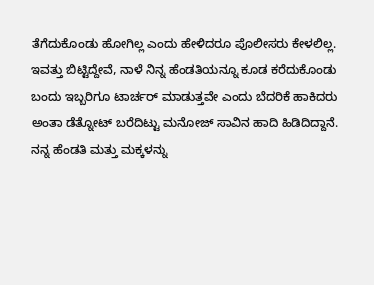ತೆಗೆದುಕೊಂಡು ಹೋಗಿಲ್ಲ ಎಂದು ಹೇಳಿದರೂ ಪೊಲೀಸರು ಕೇಳಲಿಲ್ಲ. ಇವತ್ತು ಬಿಟ್ಟಿದ್ದೇವೆ, ನಾಳೆ ನಿನ್ನ ಹೆಂಡತಿಯನ್ನೂ ಕೂಡ ಕರೆದುಕೊಂಡು ಬಂದು ಇಬ್ಬರಿಗೂ ಟಾರ್ಚರ್ ಮಾಡುತ್ತವೇ ಎಂದು ಬೆದರಿಕೆ ಹಾಕಿದರು ಅಂತಾ ಡೆತ್ನೋಟ್ ಬರೆದಿಟ್ಟು ಮನೋಜ್ ಸಾವಿನ ಹಾದಿ ಹಿಡಿದಿದ್ದಾನೆ.
ನನ್ನ ಹೆಂಡತಿ ಮತ್ತು ಮಕ್ಕಳನ್ನು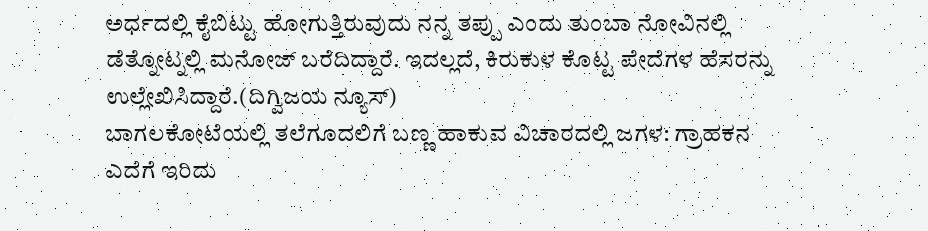ಅರ್ಧದಲ್ಲಿ ಕೈಬಿಟ್ಟು ಹೋಗುತ್ತಿರುವುದು ನನ್ನ ತಪ್ಪು ಎಂದು ತುಂಬಾ ನೋವಿನಲ್ಲಿ ಡೆತ್ನೋಟ್ನಲ್ಲಿ ಮನೋಜ್ ಬರೆದಿದ್ದಾರೆ. ಇದಲ್ಲದೆ, ಕಿರುಕುಳ ಕೊಟ್ಟ ಪೇದೆಗಳ ಹೆಸರನ್ನು ಉಲ್ಲೇಖಿಸಿದ್ದಾರೆ.(ದಿಗ್ವಿಜಯ ನ್ಯೂಸ್)
ಬಾಗಲಕೋಟೆಯಲ್ಲಿ ತಲೆಗೂದಲಿಗೆ ಬಣ್ಣ ಹಾಕುವ ವಿಚಾರದಲ್ಲಿ ಜಗಳ: ಗ್ರಾಹಕನ ಎದೆಗೆ ಇರಿದು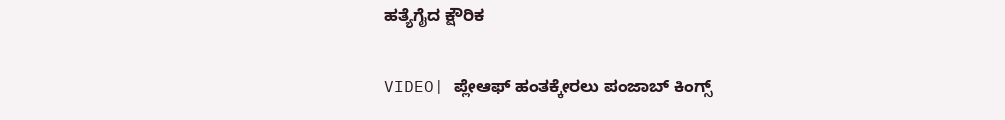ಹತ್ಯೆಗೈದ ಕ್ಷೌರಿಕ

VIDEO| ಪ್ಲೇಆಫ್ ಹಂತಕ್ಕೇರಲು ಪಂಜಾಬ್ ಕಿಂಗ್ಸ್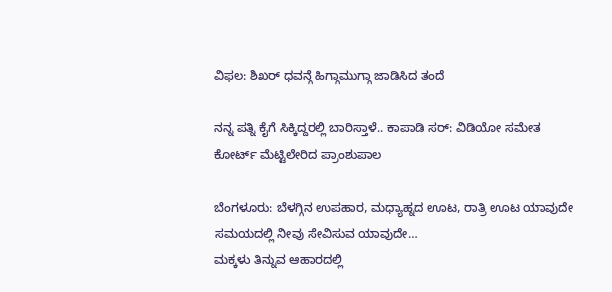ವಿಫಲ: ಶಿಖರ್ ಧವನ್ಗೆ ಹಿಗ್ಗಾಮುಗ್ಗಾ ಜಾಡಿಸಿದ ತಂದೆ

ನನ್ನ ಪತ್ನಿ ಕೈಗೆ ಸಿಕ್ಕಿದ್ದರಲ್ಲಿ ಬಾರಿಸ್ತಾಳೆ.. ಕಾಪಾಡಿ ಸರ್: ವಿಡಿಯೋ ಸಮೇತ ಕೋರ್ಟ್ ಮೆಟ್ಟಿಲೇರಿದ ಪ್ರಾಂಶುಪಾಲ

ಬೆಂಗಳೂರು: ಬೆಳಗ್ಗಿನ ಉಪಹಾರ, ಮಧ್ಯಾಹ್ನದ ಊಟ, ರಾತ್ರಿ ಊಟ ಯಾವುದೇ ಸಮಯದಲ್ಲಿ ನೀವು ಸೇವಿಸುವ ಯಾವುದೇ…
ಮಕ್ಕಳು ತಿನ್ನುವ ಆಹಾರದಲ್ಲಿ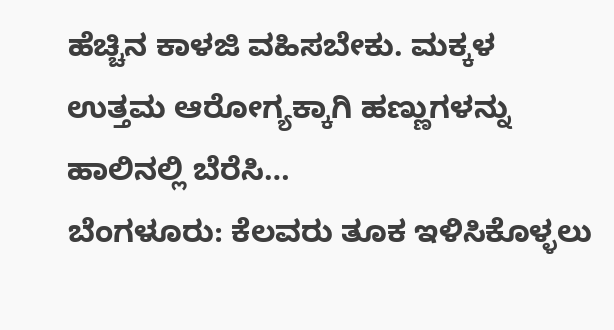ಹೆಚ್ಚಿನ ಕಾಳಜಿ ವಹಿಸಬೇಕು. ಮಕ್ಕಳ ಉತ್ತಮ ಆರೋಗ್ಯಕ್ಕಾಗಿ ಹಣ್ಣುಗಳನ್ನು ಹಾಲಿನಲ್ಲಿ ಬೆರೆಸಿ…
ಬೆಂಗಳೂರು: ಕೆಲವರು ತೂಕ ಇಳಿಸಿಕೊಳ್ಳಲು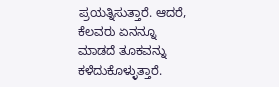ಪ್ರಯತ್ನಿಸುತ್ತಾರೆ. ಆದರೆ, ಕೆಲವರು ಏನನ್ನೂ ಮಾಡದೆ ತೂಕವನ್ನು ಕಳೆದುಕೊಳ್ಳುತ್ತಾರೆ.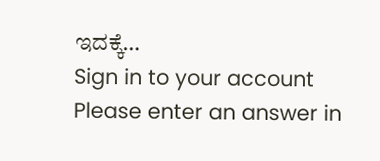ಇದಕ್ಕೆ…
Sign in to your account
Please enter an answer in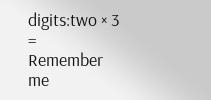digits:two × 3 =
Remember me